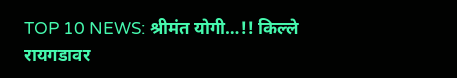TOP 10 NEWS: श्रीमंत योगी…!! किल्ले रायगडावर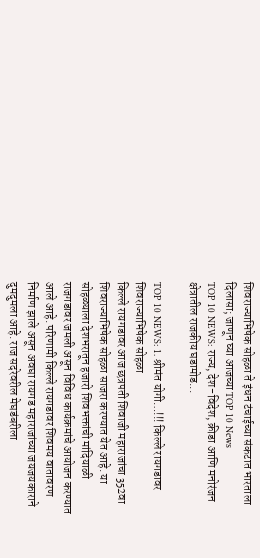शिवराज्याभिषेक सोहळा ते इंधन टंचाईच्या संकटात भारताला दिलासा; जाणून घ्या आजच्या TOP 10 News
TOP 10 NEWS: राज्य, देश-विदेश, क्रीडा आणि मनोरंजन क्षेत्रातील राजकीय घडामोड...

TOP 10 NEWS: 1. श्रीमंत योगी…!!! किल्ले रायगडावर शिवराज्याभिषेक सोहळा
किल्ले रायगडावर आज छत्रपती शिवाजी महाराजांचा 352वा शिवराज्याभिषेक सोहळा साजरा करण्यात येत आहे. या सोहळ्याला देशभरातून हजारो शिवभक्तांची मांदियाळी राजगडावर जमली असून विविध कार्यक्रमांचे आयोजन करण्यात आले आहे. परिणामी किल्ले रायगडावर शिवमय वातावरण निर्माण झाले असून अवघा रायगड महाराजांच्या जयजयकाराने दुमदुमला आहे. राज सदरेवरील मेघडंबरीला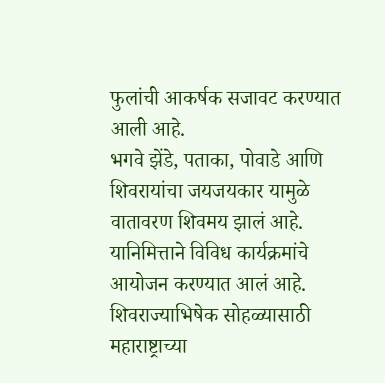फुलांची आकर्षक सजावट करण्यात आली आहे.
भगवे झेंडे, पताका, पोवाडे आणि शिवरायांचा जयजयकार यामुळे वातावरण शिवमय झालं आहे. यानिमित्ताने विविध कार्यक्रमांचे आयोजन करण्यात आलं आहे. शिवराज्याभिषेक सोहळ्यासाठी महाराष्ट्राच्या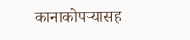कानाकोपऱ्यासह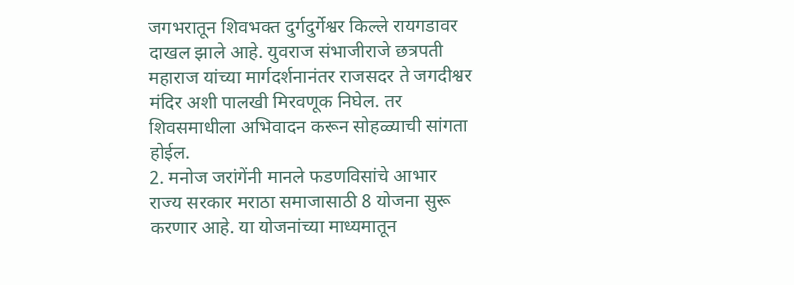जगभरातून शिवभक्त दुर्गदुर्गेश्वर किल्ले रायगडावर दाखल झाले आहे. युवराज संभाजीराजे छत्रपती महाराज यांच्या मार्गदर्शनानंतर राजसदर ते जगदीश्वर मंदिर अशी पालखी मिरवणूक निघेल. तर शिवसमाधीला अभिवादन करून सोहळ्याची सांगता होईल.
2. मनोज जरांगेंनी मानले फडणविसांचे आभार
राज्य सरकार मराठा समाजासाठी 8 योजना सुरू करणार आहे. या योजनांच्या माध्यमातून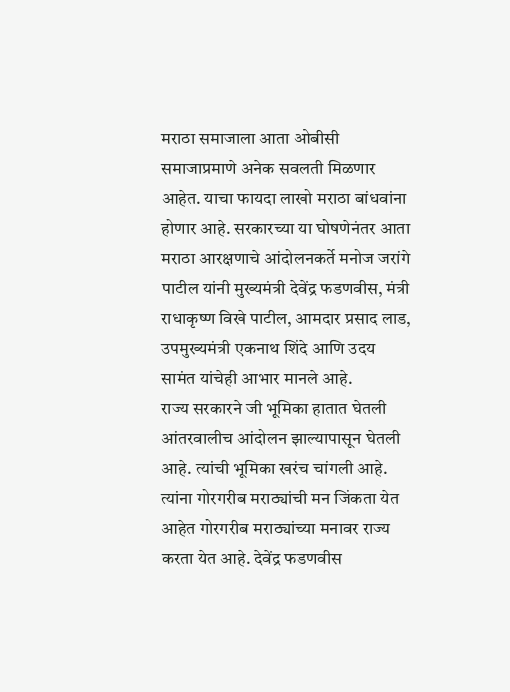मराठा समाजाला आता ओबीसी समाजाप्रमाणे अनेक सवलती मिळणार आहेत. याचा फायदा लाखो मराठा बांधवांना होणार आहे. सरकारच्या या घोषणेनंतर आता मराठा आरक्षणाचे आंदोलनकर्ते मनोज जरांगे पाटील यांनी मुख्यमंत्री देवेंद्र फडणवीस, मंत्री राधाकृष्ण विखे पाटील, आमदार प्रसाद लाड, उपमुख्यमंत्री एकनाथ शिंदे आणि उदय सामंत यांचेही आभार मानले आहे.
राज्य सरकारने जी भूमिका हातात घेतली आंतरवालीच आंदोलन झाल्यापासून घेतली आहे. त्यांची भूमिका खरंच चांगली आहे. त्यांना गोरगरीब मराठ्यांची मन जिंकता येत आहेत गोरगरीब मराठ्यांच्या मनावर राज्य करता येत आहे. देवेंद्र फडणवीस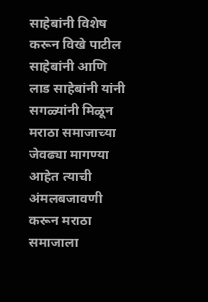साहेबांनी विशेष करून विखे पाटील साहेबांनी आणि लाड साहेबांनी यांनी सगळ्यांनी मिळून मराठा समाजाच्या जेवढ्या मागण्या आहेत त्याची अंमलबजावणी करून मराठा समाजाला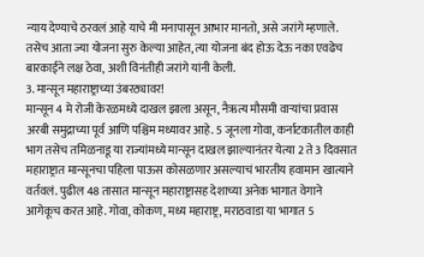न्याय देण्याचे ठरवलं आहे याचे मी मनापासून आभार मानतो, असे जरांगे म्हणाले. तसेच आता ज्या योजना सुरु केल्या आहेत, त्या योजना बंद होऊ देऊ नका एवढेच बारकाईने लक्ष ठेवा, अशी विनंतीही जरांगे यांनी केली.
3. मान्सून महाराष्ट्राच्या उंबरठ्यावर!
मान्सून 4 मे रोजी केरळमध्ये दाखल झाला असून, नैऋत्य मौसमी वाऱ्यांचा प्रवास अरबी समुद्राच्या पूर्व आणि पश्चिम मध्यावर आहे. 5 जूनला गोवा, कर्नाटकातील काही भाग तसेच तमिळनाडू या राज्यांमध्ये मान्सून दाखल झाल्यानंतर येत्या 2 ते 3 दिवसात महाराष्ट्रात मान्सूनचा पहिला पाऊस कोसळणार असल्याचं भारतीय हवामान खात्याने वर्तवलं. पुढील 48 तासात मान्सून महाराष्ट्रासह देशाच्या अनेक भागात वेगाने आगेकूच करत आहे. गोवा, कोकण, मध्य महाराष्ट्र, मराठवाडा या भागात 5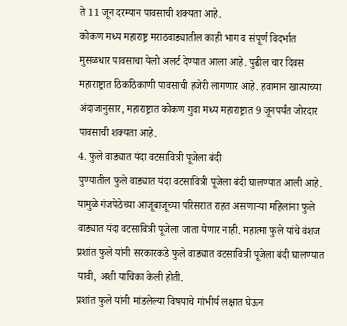ते 11 जून दरम्यान पावसाची शक्यता आहे.
कोकण मध्य महाराष्ट्र मराठवाड्यातील काही भाग व संपूर्ण विदर्भात मुसळधार पावसाचा येलो अलर्ट देण्यात आला आहे. पुढील चार दिवस महाराष्ट्रात ठिकठिकाणी पावसाची हजेरी लागणार आहे. हवामान खात्याच्या अंदाजानुसार, महाराष्ट्रात कोकण गुवा मध्य महाराष्ट्रात 9 जूनपर्यंत जोरदार पावसाची शक्यता आहे.
4. फुले वाड्यात यंदा वटसावित्री पूजेला बंदी
पुण्यातील फुले वाड्यात यंदा वटसावित्री पूजेला बंदी घालण्यात आली आहे. यामुळे गंजपेठेच्या आजूबाजूच्या परिसरात राहत असणाऱ्या महिलांना फुले वाड्यात यंदा वटसावित्री पूजेला जाता येणार नाही. महात्मा फुले यांचे वंशज प्रशांत फुले यांनी सरकारकडे फुले वाड्यात वटसावित्री पूजेला बंदी घालण्यात यावी, अशी याचिका केली होती.
प्रशांत फुले यांनी मांडलेल्या विषयाचे गांभीर्य लक्षात घेऊन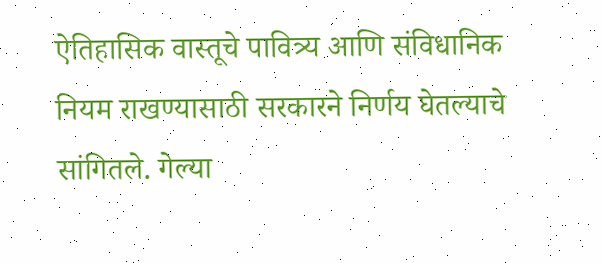ऐतिहासिक वास्तूचे पावित्र्य आणि संविधानिक नियम राखण्यासाठी सरकारने निर्णय घेतल्याचे सांगितले. गेल्या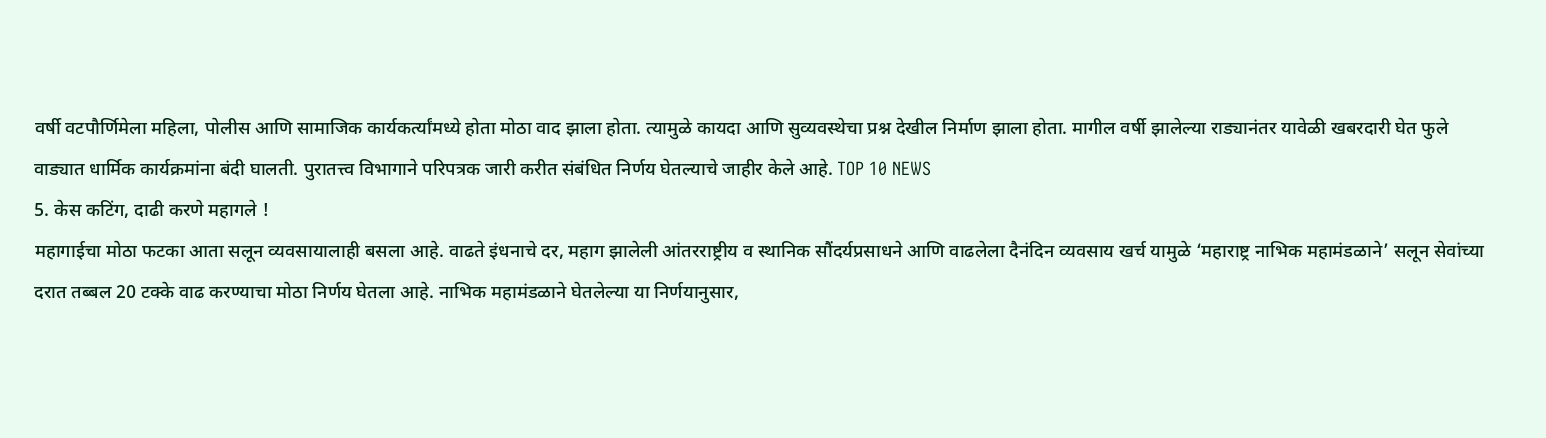वर्षी वटपौर्णिमेला महिला, पोलीस आणि सामाजिक कार्यकर्त्यांमध्ये होता मोठा वाद झाला होता. त्यामुळे कायदा आणि सुव्यवस्थेचा प्रश्न देखील निर्माण झाला होता. मागील वर्षी झालेल्या राड्यानंतर यावेळी खबरदारी घेत फुले वाड्यात धार्मिक कार्यक्रमांना बंदी घालती. पुरातत्त्व विभागाने परिपत्रक जारी करीत संबंधित निर्णय घेतल्याचे जाहीर केले आहे. TOP 10 NEWS
5. केस कटिंग, दाढी करणे महागले !
महागाईचा मोठा फटका आता सलून व्यवसायालाही बसला आहे. वाढते इंधनाचे दर, महाग झालेली आंतरराष्ट्रीय व स्थानिक सौंदर्यप्रसाधने आणि वाढलेला दैनंदिन व्यवसाय खर्च यामुळे ‘महाराष्ट्र नाभिक महामंडळाने’ सलून सेवांच्या दरात तब्बल 20 टक्के वाढ करण्याचा मोठा निर्णय घेतला आहे. नाभिक महामंडळाने घेतलेल्या या निर्णयानुसार,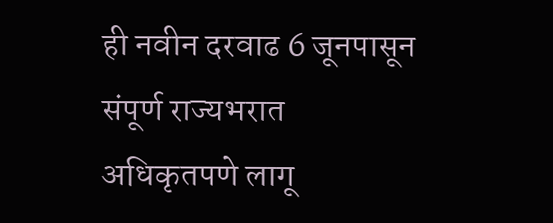ही नवीन दरवाढ 6 जूनपासून संपूर्ण राज्यभरात अधिकृतपणे लागू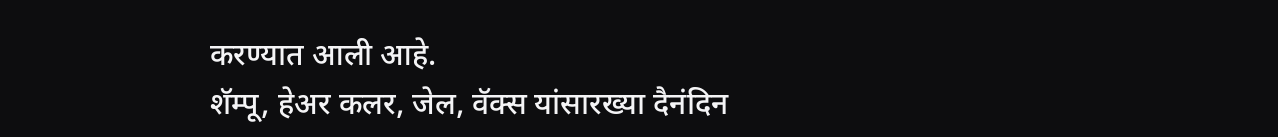करण्यात आली आहे.
शॅम्पू, हेअर कलर, जेल, वॅक्स यांसारख्या दैनंदिन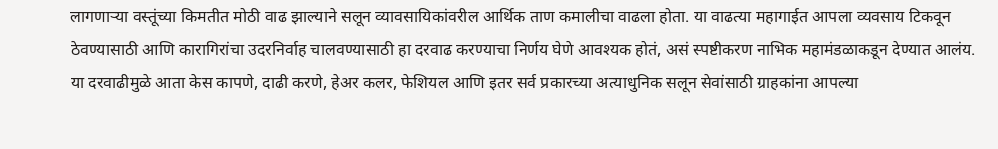लागणाऱ्या वस्तूंच्या किमतीत मोठी वाढ झाल्याने सलून व्यावसायिकांवरील आर्थिक ताण कमालीचा वाढला होता. या वाढत्या महागाईत आपला व्यवसाय टिकवून ठेवण्यासाठी आणि कारागिरांचा उदरनिर्वाह चालवण्यासाठी हा दरवाढ करण्याचा निर्णय घेणे आवश्यक होतं, असं स्पष्टीकरण नाभिक महामंडळाकडून देण्यात आलंय. या दरवाढीमुळे आता केस कापणे, दाढी करणे, हेअर कलर, फेशियल आणि इतर सर्व प्रकारच्या अत्याधुनिक सलून सेवांसाठी ग्राहकांना आपल्या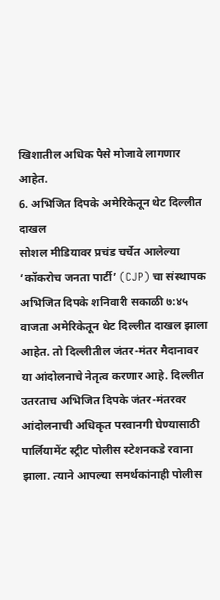खिशातील अधिक पैसे मोजावे लागणार आहेत.
6. अभिजित दिपके अमेरिकेतून थेट दिल्लीत दाखल
सोशल मीडियावर प्रचंड चर्चेत आलेल्या ‘कॉकरोच जनता पार्टी’ (CJP) चा संस्थापक अभिजित दिपके शनिवारी सकाळी ७:४५ वाजता अमेरिकेतून थेट दिल्लीत दाखल झाला आहेत. तो दिल्लीतील जंतर-मंतर मैदानावर या आंदोलनाचे नेतृत्व करणार आहे. दिल्लीत उतरताच अभिजित दिपके जंतर-मंतरवर आंदोलनाची अधिकृत परवानगी घेण्यासाठी पार्लियामेंट स्ट्रीट पोलीस स्टेशनकडे रवाना झाला. त्याने आपल्या समर्थकांनाही पोलीस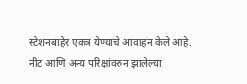स्टेशनबाहेर एकत्र येण्याचे आवाहन केले आहे.
नीट आणि अन्य परिक्षांवरुन झालेल्या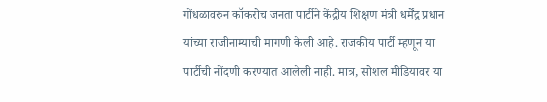गोंधळावरुन कॉकरोच जनता पार्टीने केंद्रीय शिक्षण मंत्री धर्मेंद्र प्रधान यांच्या राजीनाम्याची मागणी केली आहे. राजकीय पार्टी म्हणून या पार्टीची नोंदणी करण्यात आलेली नाही. मात्र, सोशल मीडियावर या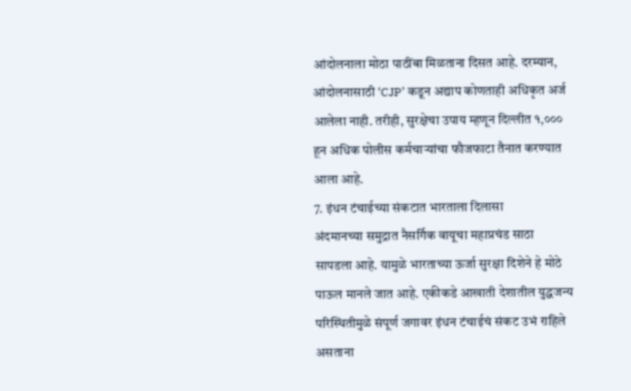आंदोलनाला मोठा पाठींबा मिळताना दिसत आहे. दरम्यान, आंदोलनासाठी ‘CJP’ कडून अद्याप कोणताही अधिकृत अर्ज आलेला नाही. तरीही, सुरक्षेचा उपाय म्हणून दिल्लीत १,००० हून अधिक पोलीस कर्मचाऱ्यांचा फौजफाटा तैनात करण्यात आला आहे.
7. इंधन टंचाईच्या संकटात भारताला दिलासा
अंदमानच्या समुद्रात नैसर्गिक वायूचा महाप्रचंड साठा सापडला आहे. यामुळे भारताच्या ऊर्जा सुरक्षा दिशेने हे मोठे पाऊल मानले जात आहे. एकीकडे आखाती देशातील युद्धजन्य परिस्थितीमुळे संपूर्ण जगावर इंधन टंचाईचं संकट उभं राहिले असताना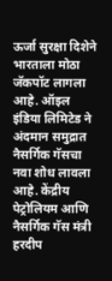ऊर्जा सुरक्षा दिशेने भारताला मोठा जॅकपॉट लागला आहे. ऑइल इंडिया लिमिटेड ने अंदमान समुद्रात नैसर्गिक गॅसचा नवा शोध लावला आहे. केंद्रीय पेट्रोलियम आणि नैसर्गिक गॅस मंत्री हरदीप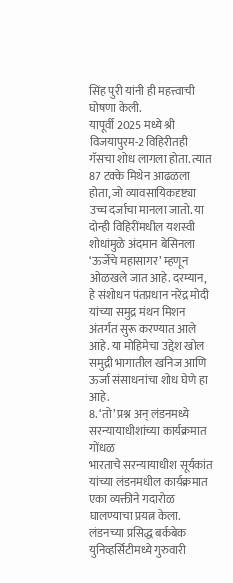सिंह पुरी यांनी ही महत्त्वाची घोषणा केली.
यापूर्वी 2025 मध्ये श्री विजयापुरम-2 विहिरीतही गॅसचा शोध लागला होता. त्यात 87 टक्के मिथेन आढळला होता, जो व्यावसायिकदृष्ट्या उच्च दर्जाचा मानला जातो. या दोन्ही विहिरींमधील यशस्वी शोधांमुळे अंदमान बेसिनला ‘ऊर्जेचे महासागर’ म्हणून ओळखले जात आहे. दरम्यान, हे संशोधन पंतप्रधान नरेंद्र मोदी यांच्या समुद्र मंथन मिशन अंतर्गत सुरू करण्यात आले आहे. या मोहिमेचा उद्देश खोल समुद्री भागातील खनिज आणि ऊर्जा संसाधनांचा शोध घेणे हा आहे.
8. ‘तो’ प्रश्न अन् लंडनमध्ये सरन्यायाधीशांच्या कार्यक्रमात गोंधळ
भारताचे सरन्यायाधीश सूर्यकांत यांच्या लंडनमधील कार्यक्रमात एका व्यक्तीने गदारोळ घालण्याचा प्रयत्न केला. लंडनच्या प्रसिद्ध बर्कबेक युनिव्हर्सिटीमध्ये गुरुवारी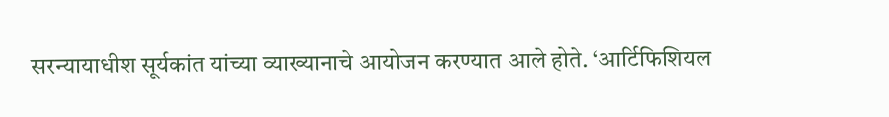सरन्यायाधीश सूर्यकांत यांच्या व्याख्यानाचे आयोजन करण्यात आले होते. ‘आर्टिफिशियल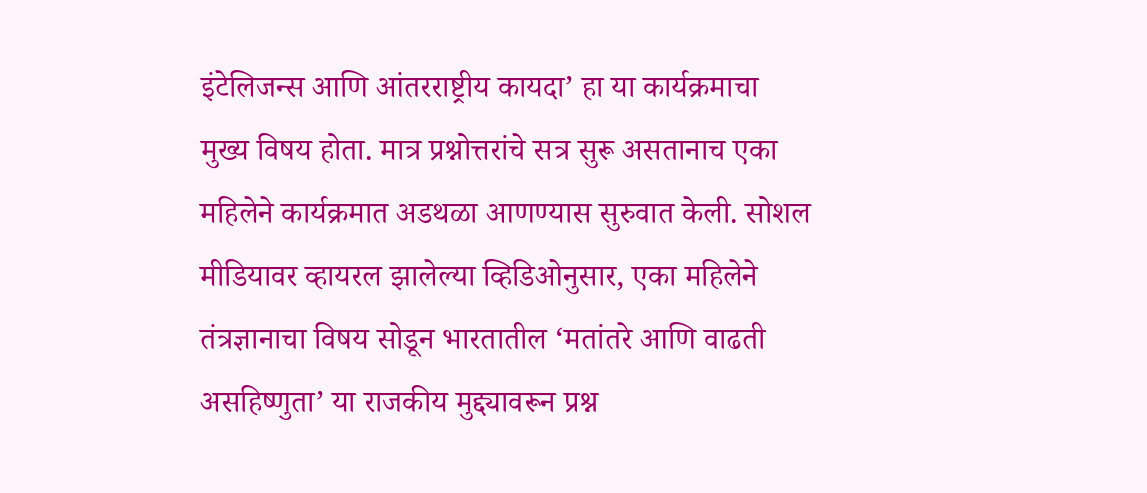इंटेलिजन्स आणि आंतरराष्ट्रीय कायदा’ हा या कार्यक्रमाचा मुख्य विषय होता. मात्र प्रश्नोत्तरांचे सत्र सुरू असतानाच एका महिलेने कार्यक्रमात अडथळा आणण्यास सुरुवात केली. सोशल मीडियावर व्हायरल झालेल्या व्हिडिओनुसार, एका महिलेने तंत्रज्ञानाचा विषय सोडून भारतातील ‘मतांतरे आणि वाढती असहिष्णुता’ या राजकीय मुद्द्यावरून प्रश्न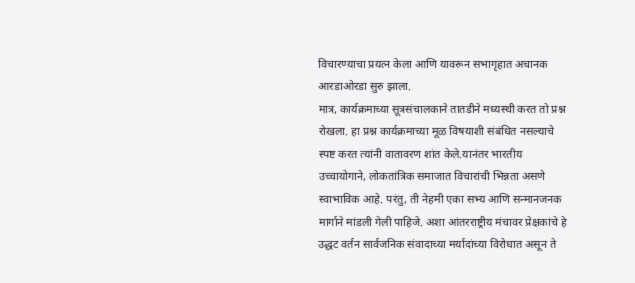विचारण्याचा प्रयत्न केला आणि यावरून सभागृहात अचानक आरडाओरडा सुरु झाला.
मात्र, कार्यक्रमाच्या सूत्रसंचालकाने तातडीने मध्यस्थी करत तो प्रश्न रोखला. हा प्रश्न कार्यक्रमाच्या मूळ विषयाशी संबंधित नसल्याचे स्पष्ट करत त्यांनी वातावरण शांत केले.यानंतर भारतीय उच्चायोगाने, लोकतांत्रिक समाजात विचारांची भिन्नता असणे स्वाभाविक आहे. परंतु, ती नेहमी एका सभ्य आणि सन्मानजनक मार्गाने मांडली गेली पाहिजे. अशा आंतरराष्ट्रीय मंचावर प्रेक्षकांचे हे उद्धट वर्तन सार्वजनिक संवादाच्या मर्यादांच्या विरोधात असून ते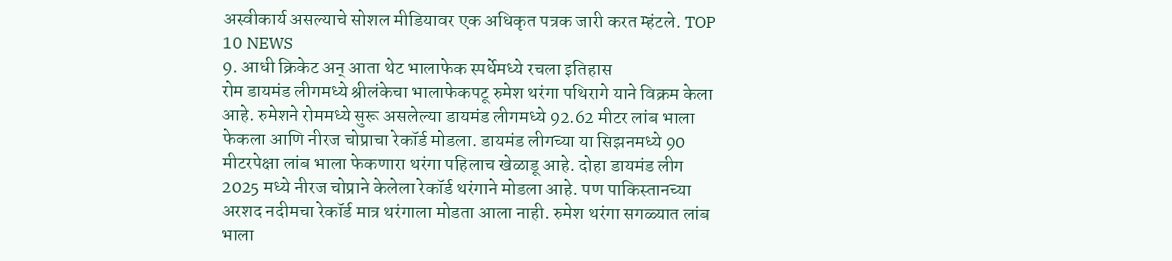अस्वीकार्य असल्याचे सोशल मीडियावर एक अधिकृत पत्रक जारी करत म्हंटले. TOP 10 NEWS
9. आधी क्रिकेट अन् आता थेट भालाफेक स्पर्धेमध्ये रचला इतिहास
रोम डायमंड लीगमध्ये श्रीलंकेचा भालाफेकपटू रुमेश थरंगा पथिरागे याने विक्रम केला आहे. रुमेशने रोममध्ये सुरू असलेल्या डायमंड लीगमध्ये 92.62 मीटर लांब भाला फेकला आणि नीरज चोप्राचा रेकॉर्ड मोडला. डायमंड लीगच्या या सिझनमध्ये 90 मीटरपेक्षा लांब भाला फेकणारा थरंगा पहिलाच खेळाडू आहे. दोहा डायमंड लीग 2025 मध्ये नीरज चोप्राने केलेला रेकॉर्ड थरंगाने मोडला आहे. पण पाकिस्तानच्या अरशद नदीमचा रेकॉर्ड मात्र थरंगाला मोडता आला नाही. रुमेश थरंगा सगळ्यात लांब भाला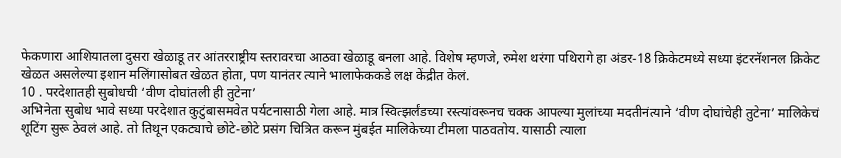फेकणारा आशियातला दुसरा खेळाडू तर आंतरराष्ट्रीय स्तरावरचा आठवा खेळाडू बनला आहे. विशेष म्हणजे, रुमेश थरंगा पथिरागे हा अंडर-18 क्रिकेटमध्ये सध्या इंटरनॅशनल क्रिकेट खेळत असलेल्या इशान मलिंगासोबत खेळत होता, पण यानंतर त्याने भालाफेककडे लक्ष केंद्रीत केलं.
10 . परदेशातही सुबोधची ‘वीण दोघांतली ही तुटेना’
अभिनेता सुबोध भावे सध्या परदेशात कुटुंबासमवेत पर्यटनासाठी गेला आहे. मात्र स्वित्झर्लंडच्या रस्त्यांवरूनच चक्क आपल्या मुलांच्या मदतीनंत्याने ‘वीण दोघांचेही तुटेना’ मालिकेचं शूटिंग सुरू ठेवलं आहे. तो तिथून एकट्याचे छोटे-छोटे प्रसंग चित्रित करून मुंबईत मालिकेच्या टीमला पाठवतोय. यासाठी त्याला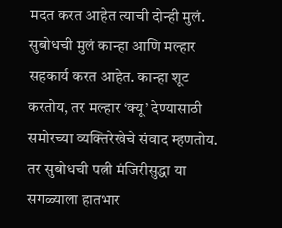मदत करत आहेत त्याची दोन्ही मुलं. सुबोधची मुलं कान्हा आणि मल्हार सहकार्य करत आहेत. कान्हा शूट करतोय, तर मल्हार ‘क्यू’ देण्यासाठी समोरच्या व्यक्तिरेखेचे संवाद म्हणतोय. तर सुबोधची पत्नी मंजिरीसुद्धा या सगळ्याला हातभार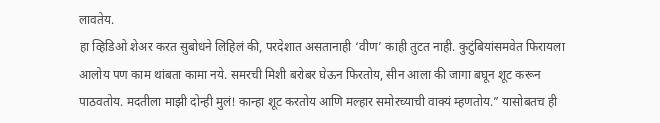लावतेय.
हा व्हिडिओ शेअर करत सुबोधने लिहिलं की, परदेशात असतानाही ‘वीण’ काही तुटत नाही. कुटुंबियांसमवेत फिरायला आलोय पण काम थांबता कामा नये. समरची मिशी बरोबर घेऊन फिरतोय, सीन आला की जागा बघून शूट करून पाठवतोय. मदतीला माझी दोन्ही मुलं! कान्हा शूट करतोय आणि मल्हार समोरच्याची वाक्यं म्हणतोय.” यासोबतच ही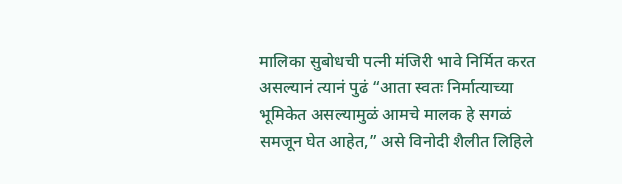मालिका सुबोधची पत्नी मंजिरी भावे निर्मित करत असल्यानं त्यानं पुढं “आता स्वतः निर्मात्याच्या भूमिकेत असल्यामुळं आमचे मालक हे सगळं समजून घेत आहेत,” असे विनोदी शैलीत लिहिले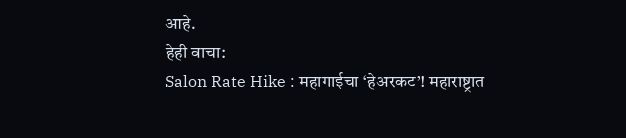आहे.
हेही वाचा:
Salon Rate Hike : महागाईचा ‘हेअरकट’! महाराष्ट्रात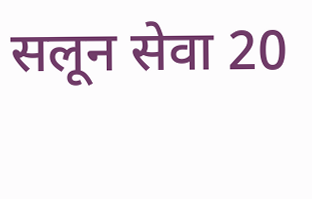सलून सेवा 20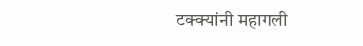टक्क्यांनी महागली